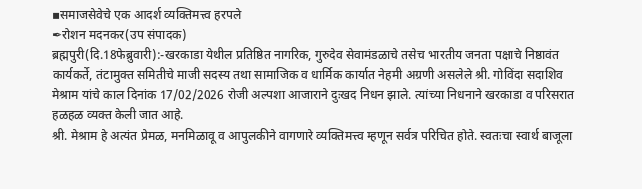▪समाजसेवेचे एक आदर्श व्यक्तिमत्त्व हरपले
✒रोशन मदनकर(उप संपादक)
ब्रह्मपुरी(दि.18फेब्रुवारी):-खरकाडा येथील प्रतिष्ठित नागरिक, गुरुदेव सेवामंडळाचे तसेच भारतीय जनता पक्षाचे निष्ठावंत कार्यकर्ते, तंटामुक्त समितीचे माजी सदस्य तथा सामाजिक व धार्मिक कार्यात नेहमी अग्रणी असलेले श्री. गोविंदा सदाशिव मेश्राम यांचे काल दिनांक 17/02/2026 रोजी अल्पशा आजाराने दुःखद निधन झाले. त्यांच्या निधनाने खरकाडा व परिसरात हळहळ व्यक्त केली जात आहे.
श्री. मेश्राम हे अत्यंत प्रेमळ, मनमिळावू व आपुलकीने वागणारे व्यक्तिमत्त्व म्हणून सर्वत्र परिचित होते. स्वतःचा स्वार्थ बाजूला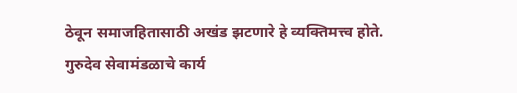ठेवून समाजहितासाठी अखंड झटणारे हे व्यक्तिमत्त्व होते. गुरुदेव सेवामंडळाचे कार्य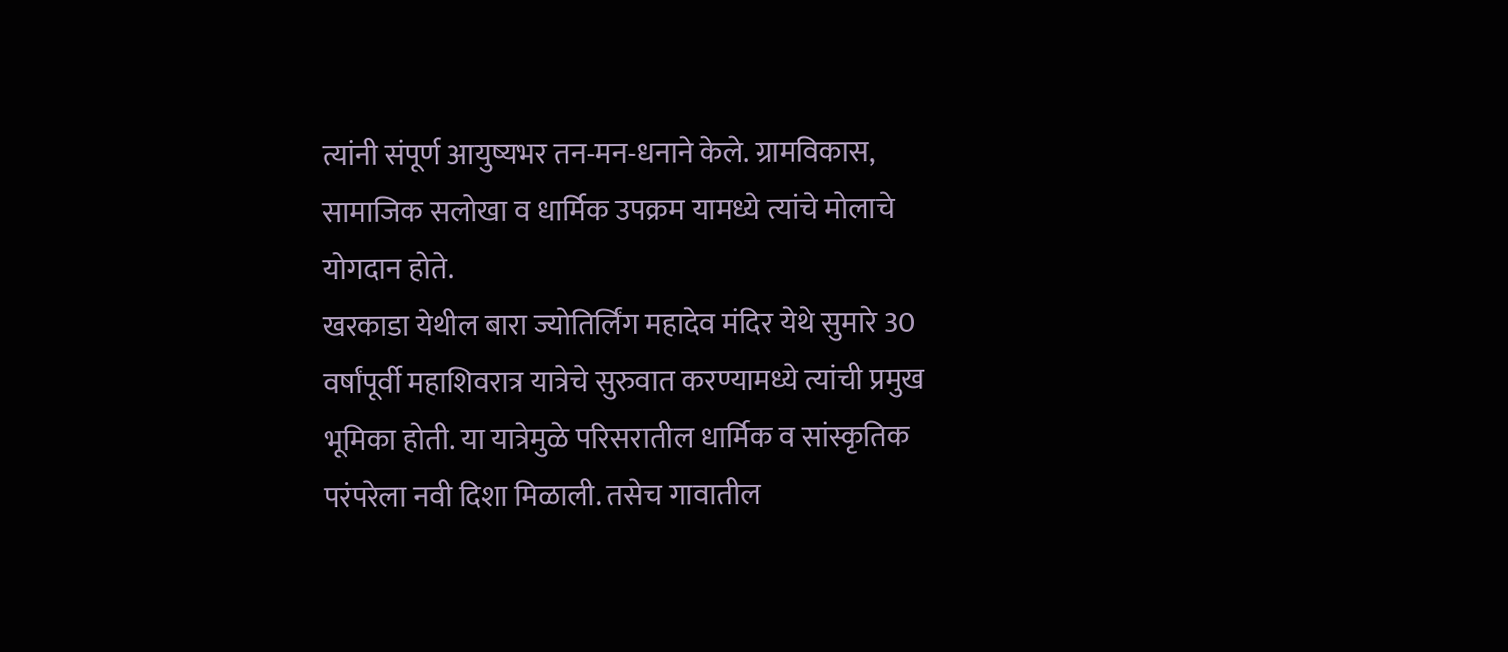त्यांनी संपूर्ण आयुष्यभर तन-मन-धनाने केले. ग्रामविकास, सामाजिक सलोखा व धार्मिक उपक्रम यामध्ये त्यांचे मोलाचे योगदान होते.
खरकाडा येथील बारा ज्योतिर्लिंग महादेव मंदिर येथे सुमारे 30 वर्षांपूर्वी महाशिवरात्र यात्रेचे सुरुवात करण्यामध्ये त्यांची प्रमुख भूमिका होती. या यात्रेमुळे परिसरातील धार्मिक व सांस्कृतिक परंपरेला नवी दिशा मिळाली. तसेच गावातील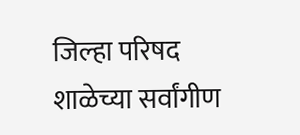जिल्हा परिषद शाळेच्या सर्वांगीण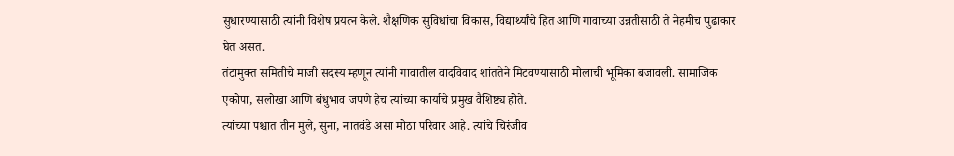सुधारण्यासाठी त्यांनी विशेष प्रयत्न केले. शैक्षणिक सुविधांचा विकास, विद्यार्थ्यांचे हित आणि गावाच्या उन्नतीसाठी ते नेहमीच पुढाकार घेत असत.
तंटामुक्त समितीचे माजी सदस्य म्हणून त्यांनी गावातील वादविवाद शांततेने मिटवण्यासाठी मोलाची भूमिका बजावली. सामाजिक एकोपा, सलोखा आणि बंधुभाव जपणे हेच त्यांच्या कार्याचे प्रमुख वैशिष्ट्य होते.
त्यांच्या पश्चात तीन मुले, सुना, नातवंडे असा मोठा परिवार आहे. त्यांचे चिरंजीव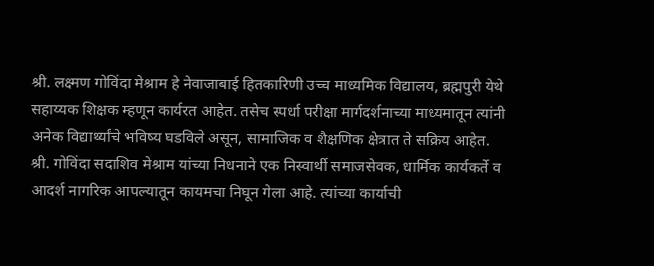श्री. लक्ष्मण गोविंदा मेश्राम हे नेवाजाबाई हितकारिणी उच्च माध्यमिक विद्यालय, ब्रह्मपुरी येथे सहाय्यक शिक्षक म्हणून कार्यरत आहेत. तसेच स्पर्धा परीक्षा मार्गदर्शनाच्या माध्यमातून त्यांनी अनेक विद्यार्थ्यांचे भविष्य घडविले असून, सामाजिक व शैक्षणिक क्षेत्रात ते सक्रिय आहेत.
श्री. गोविंदा सदाशिव मेश्राम यांच्या निधनाने एक निस्वार्थी समाजसेवक, धार्मिक कार्यकर्ते व आदर्श नागरिक आपल्यातून कायमचा निघून गेला आहे. त्यांच्या कार्याची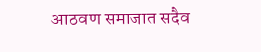आठवण समाजात सदैव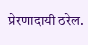प्रेरणादायी ठरेल.